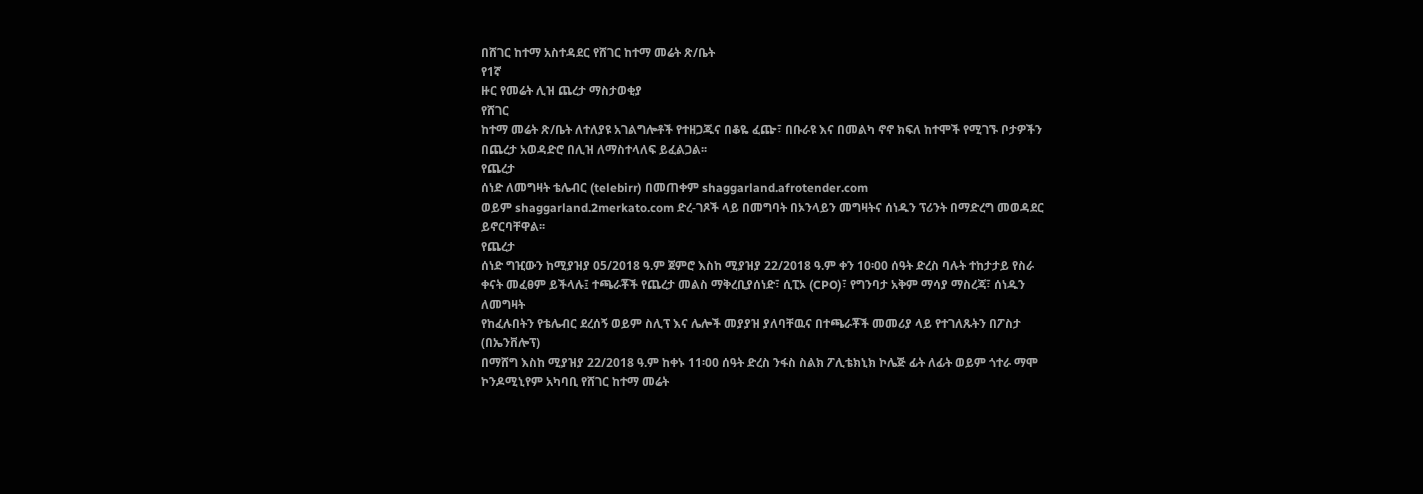በሸገር ከተማ አስተዳደር የሸገር ከተማ መሬት ጽ/ቤት
የ1ኛ
ዙር የመሬት ሊዝ ጨረታ ማስታወቂያ
የሸገር
ከተማ መሬት ጽ/ቤት ለተለያዩ አገልግሎቶች የተዘጋጁና በቆዬ ፈጬ፣ በቡራዩ እና በመልካ ኖኖ ክፍለ ከተሞች የሚገኙ ቦታዎችን
በጨረታ አወዳድሮ በሊዝ ለማስተላለፍ ይፈልጋል፡፡
የጨረታ
ሰነድ ለመግዛት ቴሌብር (telebirr) በመጠቀም shaggarland.afrotender.com
ወይም shaggarland.2merkato.com ድረ-ገጾች ላይ በመግባት በኦንላይን መግዛትና ሰነዱን ፕሪንት በማድረግ መወዳደር
ይኖርባቸዋል፡፡
የጨረታ
ሰነድ ግዢውን ከሚያዝያ 05/2018 ዓ.ም ጀምሮ እስከ ሚያዝያ 22/2018 ዓ.ም ቀን 10፡00 ሰዓት ድረስ ባሉት ተከታታይ የስራ
ቀናት መፈፀም ይችላሉ፤ ተጫራቾች የጨረታ መልስ ማቅረቢያሰነድ፣ ሲፒኦ (CPO)፣ የግንባታ አቅም ማሳያ ማስረጃ፣ ሰነዱን ለመግዛት
የከፈሉበትን የቴሌብር ደረሰኝ ወይም ስሊፕ እና ሌሎች መያያዝ ያለባቸዉና በተጫራቾች መመሪያ ላይ የተገለጹትን በፖስታ (በኤንቨሎፕ)
በማሸግ እስከ ሚያዝያ 22/2018 ዓ.ም ከቀኑ 11፡00 ሰዓት ድረስ ንፋስ ስልክ ፖሊቴክኒክ ኮሌጅ ፊት ለፊት ወይም ጎተራ ማሞ
ኮንዶሚኒየም አካባቢ የሸገር ከተማ መሬት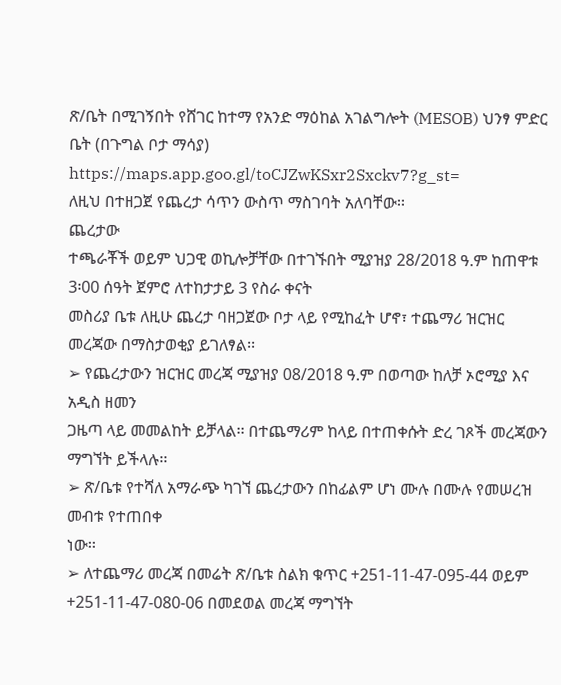ጽ/ቤት በሚገኝበት የሸገር ከተማ የአንድ ማዕከል አገልግሎት (MESOB) ህንፃ ምድር
ቤት (በጉግል ቦታ ማሳያ) https://maps.app.goo.gl/toCJZwKSxr2Sxckv7?g_st=
ለዚህ በተዘጋጀ የጨረታ ሳጥን ውስጥ ማስገባት አለባቸው፡፡
ጨረታው
ተጫራቾች ወይም ህጋዊ ወኪሎቻቸው በተገኙበት ሚያዝያ 28/2018 ዓ.ም ከጠዋቱ 3፡00 ሰዓት ጀምሮ ለተከታታይ 3 የስራ ቀናት
መስሪያ ቤቱ ለዚሁ ጨረታ ባዘጋጀው ቦታ ላይ የሚከፈት ሆኖ፣ ተጨማሪ ዝርዝር መረጃው በማስታወቂያ ይገለፃል፡፡
➢ የጨረታውን ዝርዝር መረጃ ሚያዝያ 08/2018 ዓ.ም በወጣው ከለቻ ኦሮሚያ እና አዲስ ዘመን
ጋዜጣ ላይ መመልከት ይቻላል፡፡ በተጨማሪም ከላይ በተጠቀሱት ድረ ገጾች መረጃውን ማግኘት ይችላሉ፡፡
➢ ጽ/ቤቱ የተሻለ አማራጭ ካገኘ ጨረታውን በከፊልም ሆነ ሙሉ በሙሉ የመሠረዝ መብቱ የተጠበቀ
ነው፡፡
➢ ለተጨማሪ መረጃ በመሬት ጽ/ቤቱ ስልክ ቁጥር +251-11-47-095-44 ወይም +251-11-47-080-06 በመደወል መረጃ ማግኘት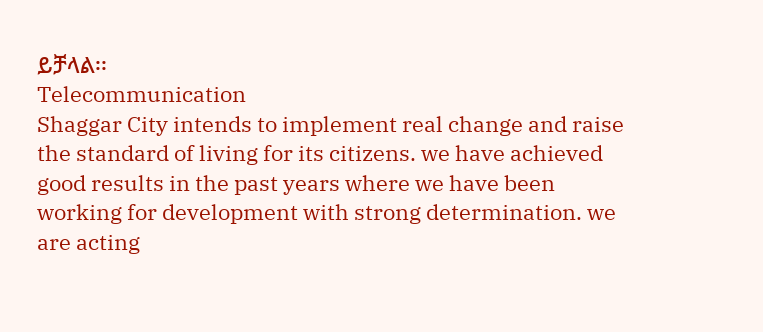ይቻላል፡፡
Telecommunication
Shaggar City intends to implement real change and raise the standard of living for its citizens. we have achieved good results in the past years where we have been working for development with strong determination. we are acting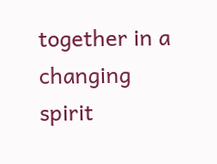together in a changing spirit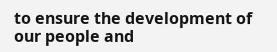to ensure the development of our people and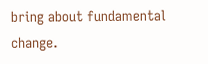bring about fundamental change.